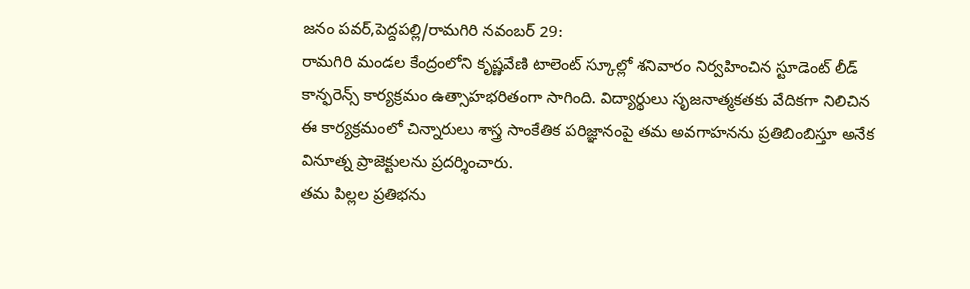జనం పవర్,పెద్దపల్లి/రామగిరి నవంబర్ 29:
రామగిరి మండల కేంద్రంలోని కృష్ణవేణి టాలెంట్ స్కూల్లో శనివారం నిర్వహించిన స్టూడెంట్ లీడ్ కాన్ఫరెన్స్ కార్యక్రమం ఉత్సాహభరితంగా సాగింది. విద్యార్థులు సృజనాత్మకతకు వేదికగా నిలిచిన ఈ కార్యక్రమంలో చిన్నారులు శాస్త్ర సాంకేతిక పరిజ్ఞానంపై తమ అవగాహనను ప్రతిబింబిస్తూ అనేక వినూత్న ప్రాజెక్టులను ప్రదర్శించారు.
తమ పిల్లల ప్రతిభను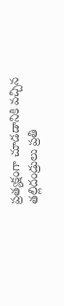ప్రత్యక్షంగా చూడడానికి వచ్చిన తల్లిదండ్రులు ప్రతి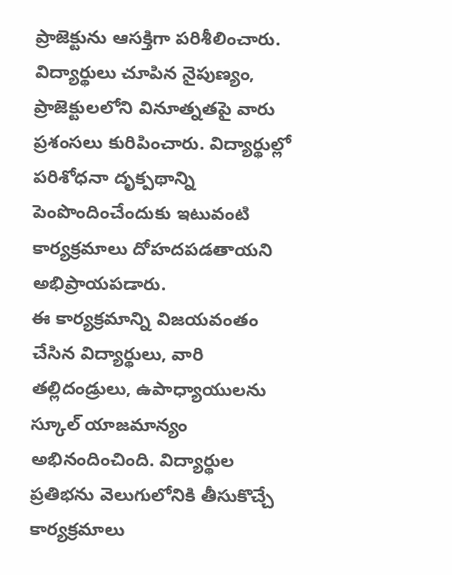ప్రాజెక్టును ఆసక్తిగా పరిశీలించారు. విద్యార్థులు చూపిన నైపుణ్యం, ప్రాజెక్టులలోని వినూత్నతపై వారు ప్రశంసలు కురిపించారు. విద్యార్థుల్లో పరిశోధనా దృక్పథాన్ని పెంపొందించేందుకు ఇటువంటి కార్యక్రమాలు దోహదపడతాయని అభిప్రాయపడారు.
ఈ కార్యక్రమాన్ని విజయవంతం చేసిన విద్యార్థులు, వారి తల్లిదండ్రులు, ఉపాధ్యాయులను స్కూల్ యాజమాన్యం అభినందించింది. విద్యార్థుల ప్రతిభను వెలుగులోనికి తీసుకొచ్చే కార్యక్రమాలు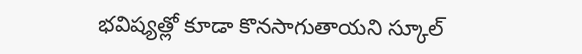భవిష్యత్లో కూడా కొనసాగుతాయని స్కూల్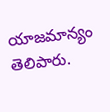యాజమాన్యం తెలిపారు.